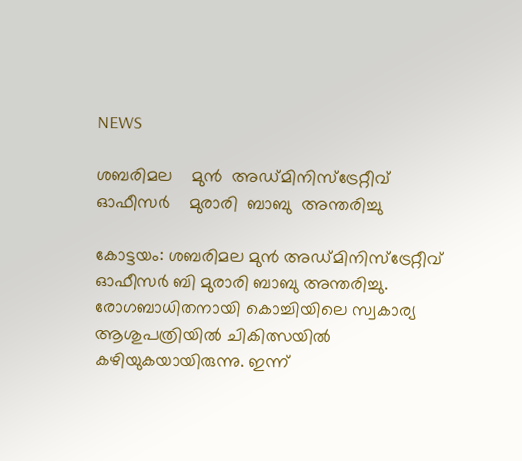NEWS

ശബരിമല    മുൻ  അഡ്മിനിസ്ട്രേറ്റീവ്  ഓഫീസർ    മുരാരി  ബാബു  അന്തരിച്ചു

കോട്ടയം: ശബരിമല മുൻ അഡ്മിനിസ്ട്രേറ്റീവ് ഓഫീസർ ബി മുരാരി ബാബു അന്തരിച്ചു. രോഗബാധിതനായി കൊച്ചിയിലെ സ്വകാര്യ ആശുപത്രിയിൽ ചികിത്സയിൽ കഴിയുകയായിരുന്നു. ഇന്ന്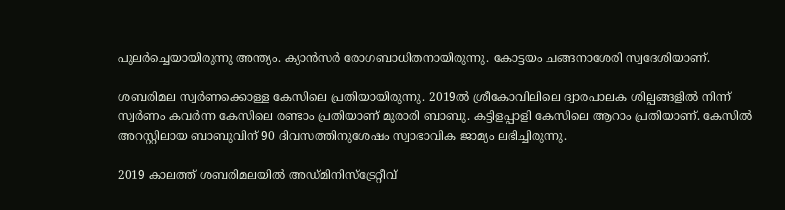പുലർച്ചെയായിരുന്നു അന്ത്യം. ക്യാൻസർ രോഗബാധിതനായിരുന്നു. കോട്ടയം ചങ്ങനാശേരി സ്വദേശിയാണ്.

ശബരിമല സ്വർണക്കൊള്ള കേസിലെ പ്രതിയായിരുന്നു. 2019ൽ ശ്രീകോവിലിലെ ദ്വാരപാലക ശില്പങ്ങളിൽ നിന്ന് സ്വർണം കവർന്ന കേസിലെ രണ്ടാം പ്രതിയാണ് മുരാരി ബാബു. കട്ടിളപ്പാളി കേസിലെ ആറാം പ്രതിയാണ്. കേസിൽ അറസ്റ്റിലായ ബാബുവിന് 90 ദിവസത്തിനുശേഷം സ്വാഭാവിക ജാമ്യം ലഭിച്ചിരുന്നു.

2019 കാലത്ത് ശബരിമലയില്‍ അഡ്മിനിസ്‌ട്രേറ്റീവ്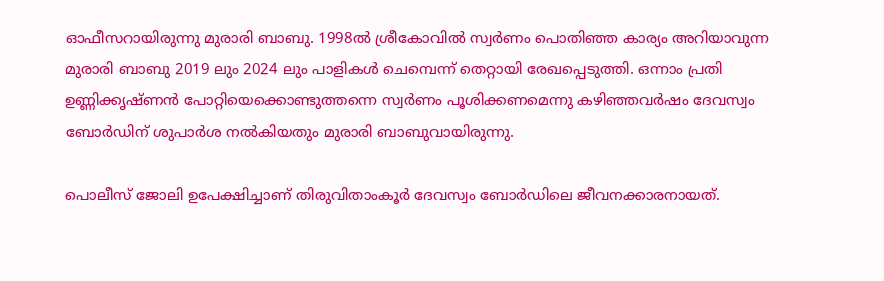ഓഫീസറായിരുന്നു മുരാരി ബാബു. 1998ല്‍ ശ്രീകോവില്‍ സ്വര്‍ണം പൊതിഞ്ഞ കാര്യം അറിയാവുന്ന മുരാരി ബാബു 2019 ലും 2024 ലും പാളികള്‍ ചെമ്പെന്ന് തെറ്റായി രേഖപ്പെടുത്തി. ഒന്നാം പ്രതി ഉണ്ണിക്കൃഷ്ണന്‍ പോറ്റിയെക്കൊണ്ടുത്തന്നെ സ്വര്‍ണം പൂശിക്കണമെന്നു കഴിഞ്ഞവര്‍ഷം ദേവസ്വം ബോര്‍ഡിന് ശുപാര്‍ശ നല്‍കിയതും മുരാരി ബാബുവായിരുന്നു.

പൊലീസ് ജോലി ഉപേക്ഷിച്ചാണ് തിരുവിതാംകൂർ ദേവസ്വം ബോർഡിലെ ജീവനക്കാരനായത്.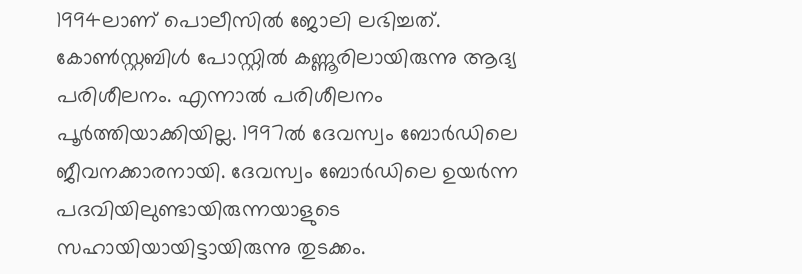1994ലാണ് പൊലീസിൽ ജോലി ലഭിച്ചത്. കോൺസ്റ്റബിൾ പോസ്റ്റിൽ കണ്ണൂരിലായിരുന്നു ആദ്യ പരിശീലനം. എന്നാൽ പരിശീലനം പൂർത്തിയാക്കിയില്ല. 1997ൽ ദേവസ്വം ബോർഡിലെ ജീവനക്കാരനായി. ദേവസ്വം ബോർഡിലെ ഉയർന്ന പദവിയിലുണ്ടായിരുന്നയാളുടെ സഹായിയായിട്ടായിരുന്നു തുടക്കം.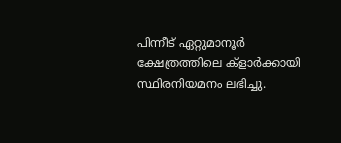പിന്നീട് ഏറ്റുമാനൂർ ക്ഷേത്രത്തിലെ ക്ളാർക്കായി സ്ഥിരനിയമനം ലഭിച്ചു.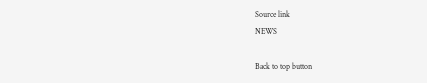Source link
NEWS

Back to top button